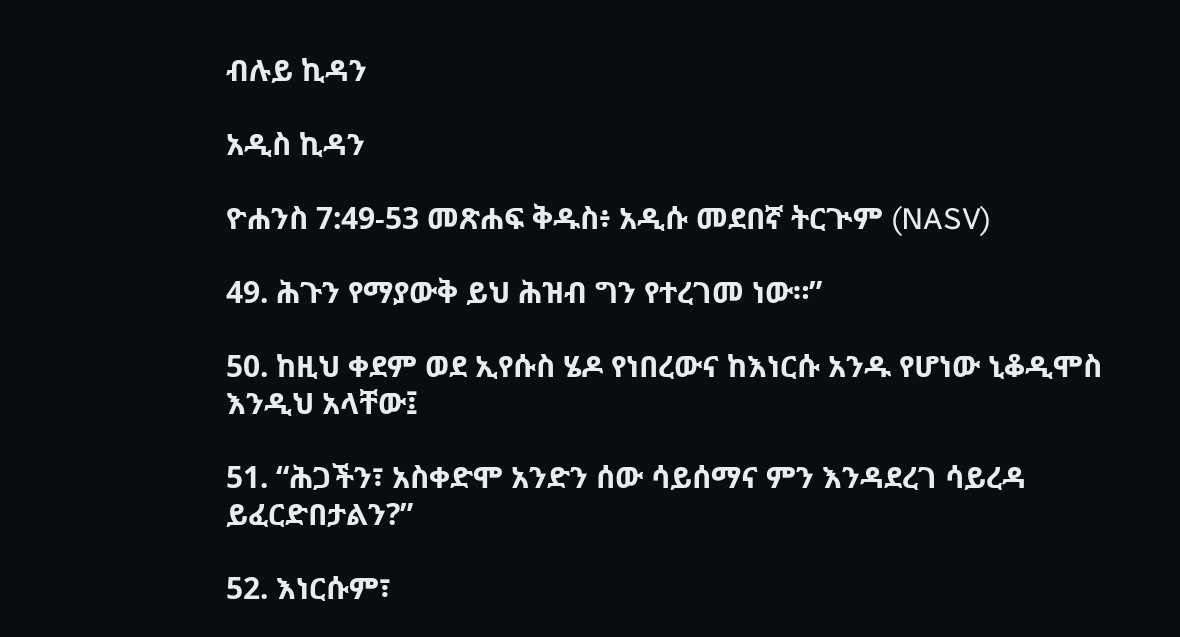ብሉይ ኪዳን

አዲስ ኪዳን

ዮሐንስ 7:49-53 መጽሐፍ ቅዱስ፥ አዲሱ መደበኛ ትርጒም (NASV)

49. ሕጉን የማያውቅ ይህ ሕዝብ ግን የተረገመ ነው።”

50. ከዚህ ቀደም ወደ ኢየሱስ ሄዶ የነበረውና ከእነርሱ አንዱ የሆነው ኒቆዲሞስ እንዲህ አላቸው፤

51. “ሕጋችን፣ አስቀድሞ አንድን ሰው ሳይሰማና ምን እንዳደረገ ሳይረዳ ይፈርድበታልን?”

52. እነርሱም፣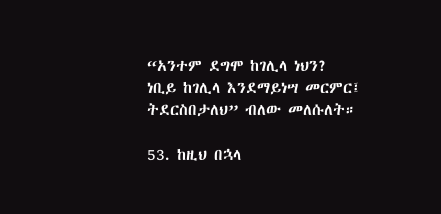“አንተም ደግሞ ከገሊላ ነህን? ነቢይ ከገሊላ እንደማይነሣ መርምር፤ ትደርስበታለህ” ብለው መለሱለት።

53. ከዚህ በኋላ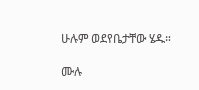ሁሉም ወደየቤታቸው ሄዱ።

ሙሉ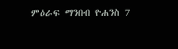ምዕራፍ ማንበብ ዮሐንስ 7